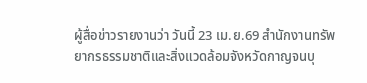ผู้สื่อข่าวรายงานว่า วันนี้ 23 เม.ย.69 สำนักงานทรัพยากรธรรมชาติและสิ่งแวดล้อมจังหวัดกาญจนบุ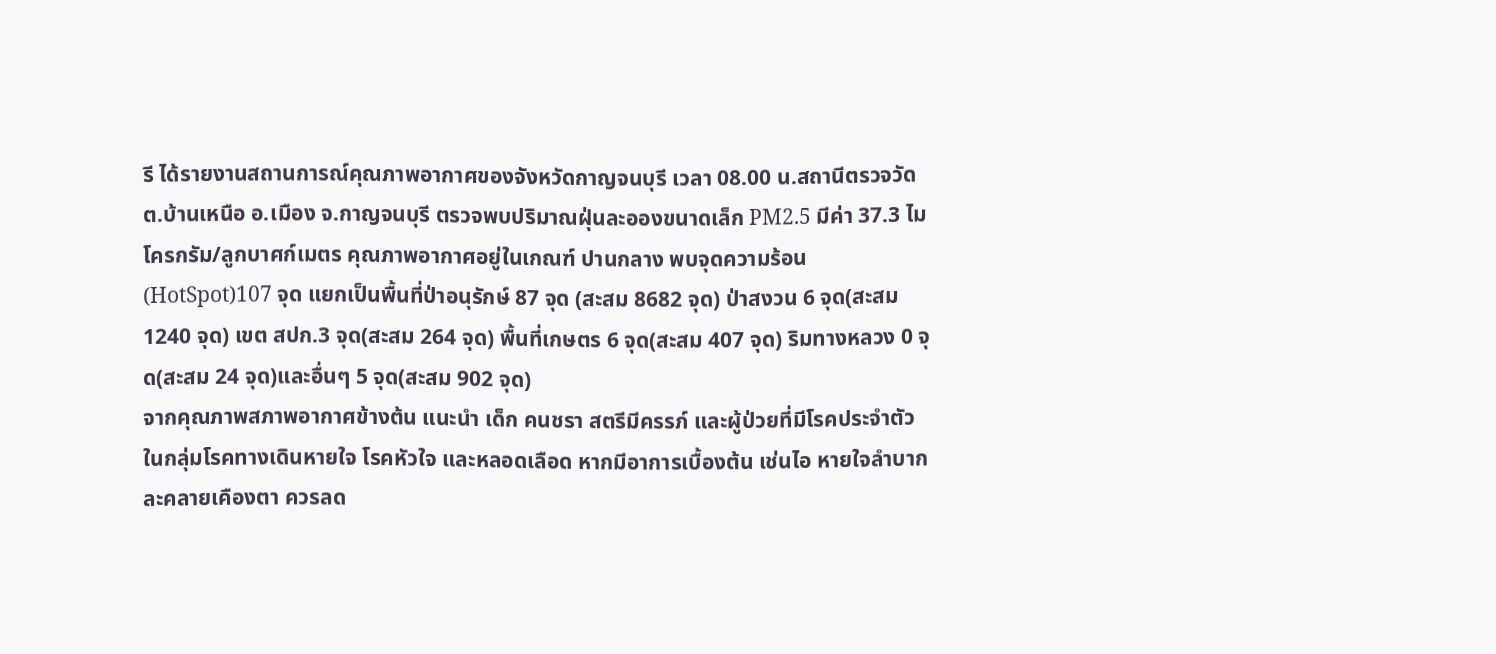รี ได้รายงานสถานการณ์คุณภาพอากาศของจังหวัดกาญจนบุรี เวลา 08.00 น.สถานีตรวจวัด ต.บ้านเหนือ อ.เมือง จ.กาญจนบุรี ตรวจพบปริมาณฝุ่นละอองขนาดเล็ก PM2.5 มีค่า 37.3 ไมโครกรัม/ลูกบาศก์เมตร คุณภาพอากาศอยู่ในเกณฑ์ ปานกลาง พบจุดความร้อน(HotSpot)107 จุด แยกเป็นพื้นที่ป่าอนุรักษ์ 87 จุด (สะสม 8682 จุด) ป่าสงวน 6 จุด(สะสม 1240 จุด) เขต สปก.3 จุด(สะสม 264 จุด) พื้นที่เกษตร 6 จุด(สะสม 407 จุด) ริมทางหลวง 0 จุด(สะสม 24 จุด)และอื่นๆ 5 จุด(สะสม 902 จุด)
จากคุณภาพสภาพอากาศข้างต้น แนะนำ เด็ก คนชรา สตรีมีครรภ์ และผู้ป่วยที่มีโรคประจำตัว ในกลุ่มโรคทางเดินหายใจ โรคหัวใจ และหลอดเลือด หากมีอาการเบื้องต้น เช่นไอ หายใจลำบาก ละคลายเคืองตา ควรลด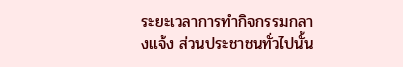ระยะเวลาการทำกิจกรรมกลางแจ้ง ส่วนประชาชนทั่วไปนั้น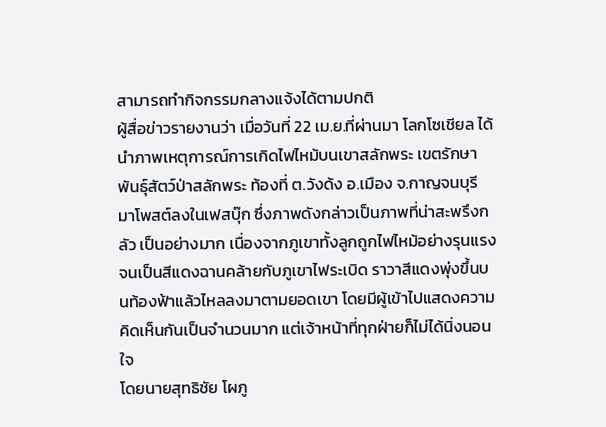สามารถทำกิจกรรมกลางแจ้งได้ตามปกติ
ผู้สื่อข่าวรายงานว่า เมื่อวันที่ 22 เม.ย.ที่ผ่านมา โลกโซเชียล ได้นำภาพเหตุการณ์การเกิดไฟไหม้บนเขาสลักพระ เขตรักษาพันธุ์สัตว์ป่าสลักพระ ท้องที่ ต.วังด้ง อ.เมือง จ.กาญจนบุรี มาโพสต์ลงในเฟสบุ๊ก ซึ่งภาพดังกล่าวเป็นภาพที่น่าสะพรึงกลัว เป็นอย่างมาก เนื่องจากภูเขาทั้งลูกถูกไฟไหม้อย่างรุนแรงจนเป็นสีแดงฉานคล้ายกับภูเขาไฟระเบิด ราวาสีแดงพุ่งขึ้นบนท้องฟ้าแล้วไหลลงมาตามยอดเขา โดยมีผู้เข้าไปแสดงความคิดเห็นกันเป็นจำนวนมาก แต่เจ้าหน้าที่ทุกฝ่ายก็ไม่ได้นิ่งนอนใจ
โดยนายสุทธิชัย โผภู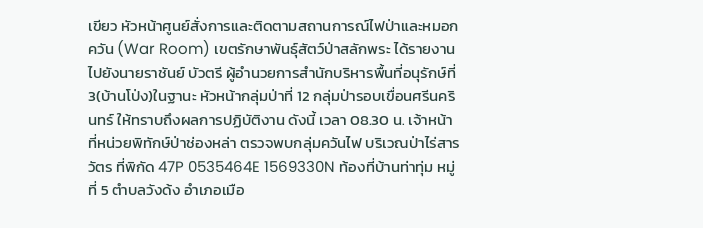เขียว หัวหน้าศูนย์สั่งการและติดตามสถานการณ์ไฟป่าและหมอกควัน (War Room) เขตรักษาพันธุ์สัตว์ป่าสลักพระ ได้รายงานไปยังนายราชันย์ บัวตรี ผู้อำนวยการสำนักบริหารพื้นที่อนุรักษ์ที่ 3(บ้านโป่ง)ในฐานะ หัวหน้ากลุ่มป่าที่ 12 กลุ่มป่ารอบเขื่อนศรีนครินทร์ ให้ทราบถึงผลการปฏิบัติงาน ดังนี้ เวลา 08.30 น. เจ้าหน้าที่หน่วยพิทักษ์ป่าช่องหล่า ตรวจพบกลุ่มควันไฟ บริเวณป่าไร่สารวัตร ที่พิกัด 47P 0535464E 1569330N ท้องที่บ้านท่าทุ่ม หมู่ที่ 5 ตำบลวังด้ง อำเภอเมือ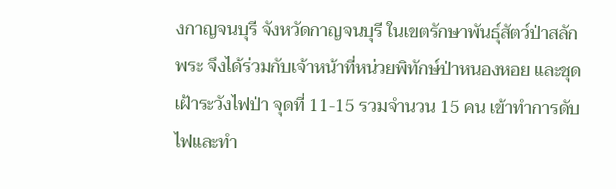งกาญจนบุรี จังหวัดกาญจนบุรี ในเขตรักษาพันธุ์สัตว์ป่าสลักพระ จึงได้ร่วมกับเจ้าหน้าที่หน่วยพิทักษ์ป่าหนองหอย และชุดเฝ้าระวังไฟป่า จุดที่ 11-15 รวมจำนวน 15 คน เข้าทำการดับไฟและทำ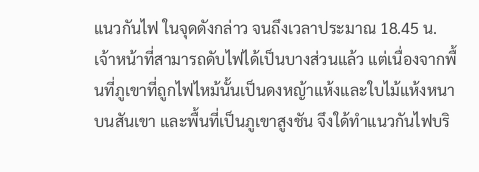แนวกันไฟ ในจุดดังกล่าว จนถึงเวลาประมาณ 18.45 น. เจ้าหน้าที่สามารถดับไฟได้เป็นบางส่วนแล้ว แต่เนื่องจากพื้นที่ภูเขาที่ถูกไฟไหม้นั้นเป็นดงหญ้าแห้งและใบไม้แห้งหนาบนสันเขา และพื้นที่เป็นภูเขาสูงชัน จึงใด้ทำแนวกันไฟบริ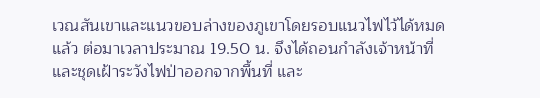เวณสันเขาและแนวขอบล่างของภูเขาโดยรอบแนวไฟไว้ได้หมดแล้ว ต่อมาเวลาประมาณ 19.50 น. จึงได้ถอนกำลังเจ้าหน้าที่และชุดเฝ้าระวังไฟป่าออกจากพื้นที่ และ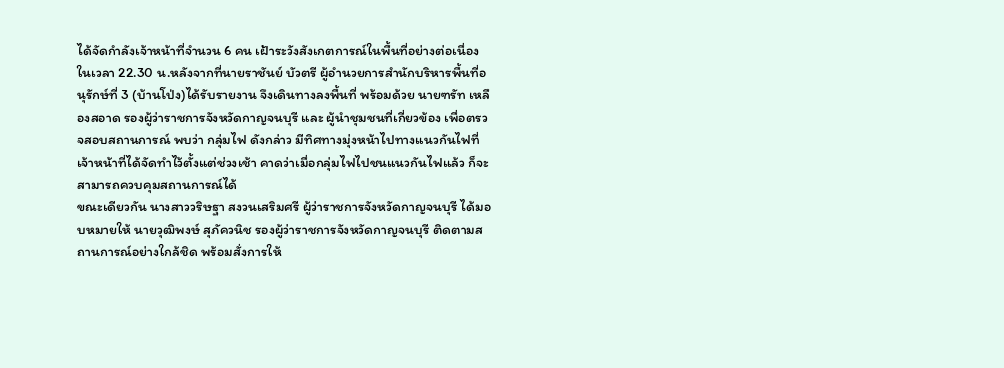ได้จัดกำลังเจ้าหน้าที่จำนวน 6 คน เฝ้าระวังสังเกตการณ์ในพื้นที่อย่างต่อเนื่อง
ในเวลา 22.30 น.หลังจากที่นายราชันย์ บัวตรี ผู้อำนวยการสำนักบริหารพื้นที่อนุรักษ์ที่ 3 (บ้านโป่ง)ได้รับรายงาน จึงเดินทางลงพื้นที่ พร้อมด้วย นายฑรัท เหลืองสอาด รองผู้ว่าราชการจังหวัดกาญจนบุรี และ ผู้นำชุมชนที่เกี่ยวข้อง เพื่อตรวจสอบสถานการณ์ พบว่า กลุ่มไฟ ดังกล่าว มีทิศทางมุ่งหน้าไปทางแนวกันไฟที่เจ้าหน้าที่ได้จัดทำไว้ตั้งแต่ช่วงเช้า คาดว่าเมื่อกลุ่มไฟไปชนแนวกันไฟแล้ว ก็จะสามารถควบคุมสถานการณ์ได้
ขณะเดียวกัน นางสาววริษฐา สงวนเสริมศรี ผู้ว่าราชการจังหวัดกาญจนบุรี ได้มอบหมายให้ นายวุฒิพงษ์ สุภัควนิช รองผู้ว่าราชการจังหวัดกาญจนบุรี ติดตามสถานการณ์อย่างใกล้ชิด พร้อมสั่งการให้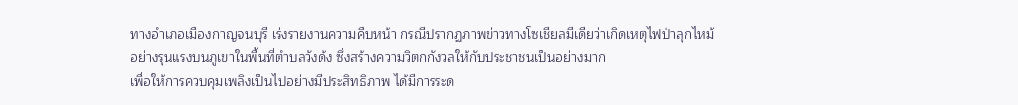ทางอำเภอเมืองกาญจนบุรี เร่งรายงานความคืบหน้า กรณีปรากฏภาพข่าวทางโซเชียลมีเดียว่าเกิดเหตุไฟป่าลุกไหม้อย่างรุนแรงบนภูเขาในพื้นที่ตำบลวังด้ง ซึ่งสร้างความวิตกกังวลให้กับประชาชนเป็นอย่างมาก
เพื่อให้การควบคุมเพลิงเป็นไปอย่างมีประสิทธิภาพ ได้มีการระด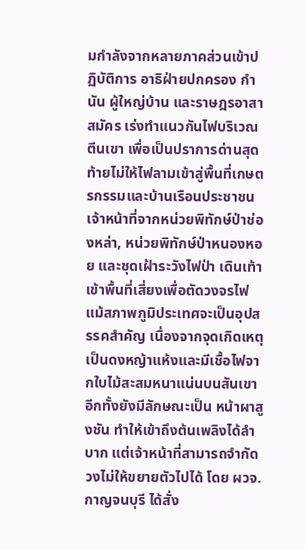มกำลังจากหลายภาคส่วนเข้าปฏิบัติการ อาธิฝ่ายปกครอง กำนัน ผู้ใหญ่บ้าน และราษฎรอาสาสมัคร เร่งทำแนวกันไฟบริเวณตีนเขา เพื่อเป็นปราการด่านสุดท้ายไม่ให้ไฟลามเข้าสู่พื้นที่เกษตรกรรมและบ้านเรือนประชาชน เจ้าหน้าที่จากหน่วยพิทักษ์ป่าช่องหล่า, หน่วยพิทักษ์ป่าหนองหอย และชุดเฝ้าระวังไฟป่า เดินเท้าเข้าพื้นที่เสี่ยงเพื่อตัดวงจรไฟ
แม้สภาพภูมิประเทศจะเป็นอุปสรรคสำคัญ เนื่องจากจุดเกิดเหตุเป็นดงหญ้าแห้งและมีเชื้อไฟจากใบไม้สะสมหนาแน่นบนสันเขา อีกทั้งยังมีลักษณะเป็น หน้าผาสูงชัน ทำให้เข้าถึงต้นเพลิงได้ลำบาก แต่เจ้าหน้าที่สามารถจำกัดวงไม่ให้ขยายตัวไปได้ โดย ผวจ.กาญจนบุรี ได้สั่ง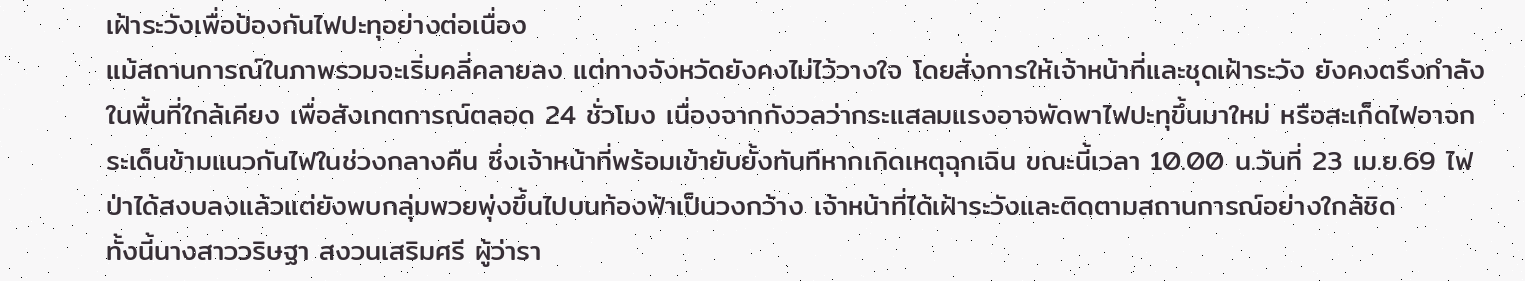เฝ้าระวังเพื่อป้องกันไฟปะทุอย่างต่อเนื่อง
แม้สถานการณ์ในภาพรวมจะเริ่มคลี่คลายลง แต่ทางจังหวัดยังคงไม่ไว้วางใจ โดยสั่งการให้เจ้าหน้าที่และชุดเฝ้าระวัง ยังคงตรึงกำลังในพื้นที่ใกล้เคียง เพื่อสังเกตการณ์ตลอด 24 ชั่วโมง เนื่องจากกังวลว่ากระแสลมแรงอาจพัดพาไฟปะทุขึ้นมาใหม่ หรือสะเก็ดไฟอาจกระเด็นข้ามแนวกันไฟในช่วงกลางคืน ซึ่งเจ้าหน้าที่พร้อมเข้ายับยั้งทันทีหากเกิดเหตุฉุกเฉิน ขณะนี้เวลา 10.00 น.วันที่ 23 เม.ย.69 ไฟป่าได้สงบลงแล้วแต่ยังพบกลุ่มพวยพุ่งขึ้นไปบนท้องฟ้าเป็นวงกว้าง เจ้าหน้าที่ได้เฝ้าระวังและติดตามสถานการณ์อย่างใกล้ชิด
ทั้งนี้นางสาววริษฐา สงวนเสริมศรี ผู้ว่ารา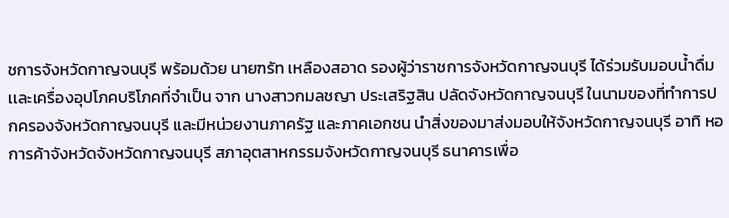ชการจังหวัดกาญจนบุรี พร้อมด้วย นายฑรัท เหลืองสอาด รองผู้ว่าราชการจังหวัดกาญจนบุรี ได้ร่วมรับมอบน้ำดื่ม เเละเครื่องอุปโภคบริโภคที่จำเป็น จาก นางสาวกมลชญา ประเสริฐสิน ปลัดจังหวัดกาญจนบุรี ในนามของที่ทำการปกครองจังหวัดกาญจนบุรี และมีหน่วยงานภาครัฐ และภาคเอกชน นำสิ่งของมาส่งมอบให้จังหวัดกาญจนบุรี อาทิ หอการค้าจังหวัดจังหวัดกาญจนบุรี สภาอุตสาหกรรมจังหวัดกาญจนบุรี ธนาคารเพื่อ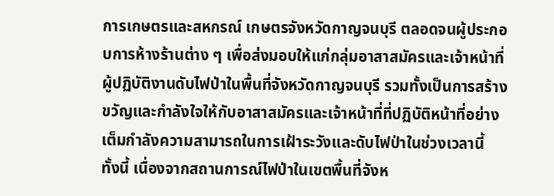การเกษตรและสหกรณ์ เกษตรจังหวัดกาญจนบุรี ตลอดจนผู้ประกอบการห้างร้านต่าง ๆ เพื่อส่งมอบให้แก่กลุ่มอาสาสมัครและเจ้าหน้าที่ผู้ปฏิบัติงานดับไฟป่าในพื้นที่จังหวัดกาญจนบุรี รวมทั้งเป็นการสร้างขวัญและกำลังใจให้กับอาสาสมัครและเจ้าหน้าที่ที่ปฏิบัติหน้าที่อย่างเต็มกำลังความสามารถในการเฝ้าระวังและดับไฟป่าในช่วงเวลานี้
ทั้งนี้ เนื่องจากสถานการณ์ไฟป่าในเขตพื้นที่จังห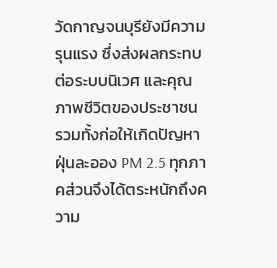วัดกาญจนบุรียังมีความรุนแรง ซึ่งส่งผลกระทบต่อระบบนิเวศ และคุณภาพชีวิตของประชาชน รวมทั้งก่อให้เกิดปัญหาฝุ่นละออง PM 2.5 ทุกภาคส่วนจึงได้ตระหนักถึงความ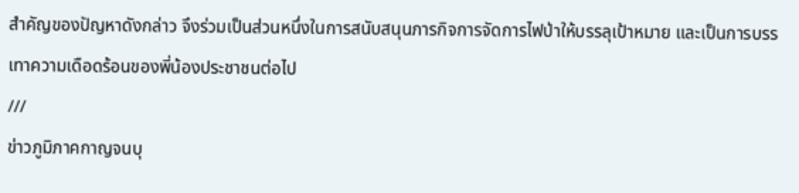สำคัญของปัญหาดังกล่าว จึงร่วมเป็นส่วนหนึ่งในการสนับสนุนภารกิจการจัดการไฟป่าให้บรรลุเป้าหมาย และเป็นการบรรเทาความเดือดร้อนของพี่น้องประชาชนต่อไป
///
ข่าวภูมิภาคกาญจนบุ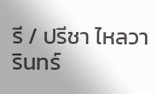รี / ปรีชา ไหลวารินทร์